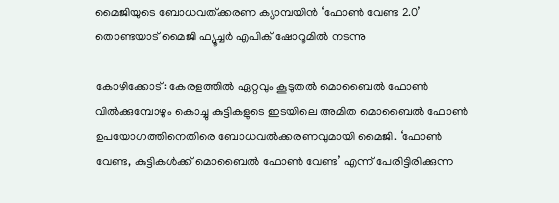മൈജിയുടെ ബോധവത്ക്കരണ ക്യാമ്പയിൻ ‘ഫോൺ വേണ്ട 2.0’ തൊണ്ടയാട് മൈജി ഫ്യൂച്ചർ എപിക് ഷോറൂമിൽ നടന്നു

കോഴിക്കോട്: കേരളത്തിൽ ഏറ്റവും കൂടുതൽ മൊബൈൽ ഫോൺ വിൽക്കുമ്പോഴും കൊച്ചു കുട്ടികളുടെ ഇടയിലെ അമിത മൊബൈൽ ഫോൺ ഉപയോഗത്തിനെതിരെ ബോധവൽക്കരണവുമായി മൈജി. ‘ഫോൺ വേണ്ട, കുട്ടികൾക്ക് മൊബൈൽ ഫോൺ വേണ്ട’ എന്ന് പേരിട്ടിരിക്കുന്ന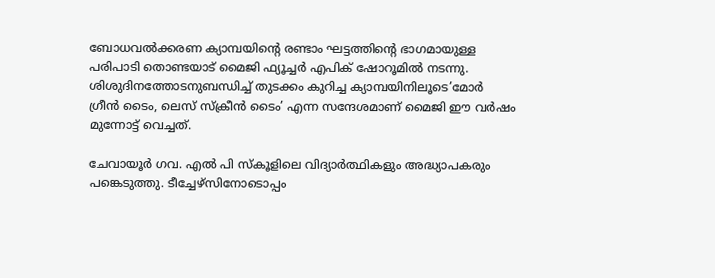ബോധവൽക്കരണ ക്യാമ്പയിന്റെ രണ്ടാം ഘട്ടത്തിന്റെ ഭാഗമായുള്ള പരിപാടി തൊണ്ടയാട് മൈജി ഫ്യൂച്ചർ എപിക് ഷോറൂമിൽ നടന്നു. ശിശുദിനത്തോടനുബന്ധിച്ച് തുടക്കം കുറിച്ച ക്യാമ്പയിനിലൂടെ’മോർ  ഗ്രീൻ ടൈം, ലെസ് സ്‌ക്രീൻ ടൈം’ എന്ന സന്ദേശമാണ് മൈജി ഈ വർഷം മുന്നോട്ട് വെച്ചത്.

ചേവായൂർ ഗവ. എൽ പി സ്‌കൂളിലെ വിദ്യാർത്ഥികളും അദ്ധ്യാപകരും പങ്കെടുത്തു. ടീച്ചേഴ്സിനോടൊപ്പം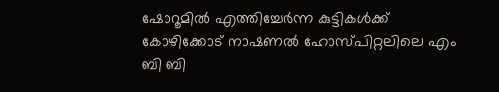ഷോറൂമിൽ എത്തിച്ചേർന്ന കുട്ടികൾക്ക് കോഴിക്കോട് നാഷണൽ ഹോസ്പിറ്റലിലെ എം ബി ബി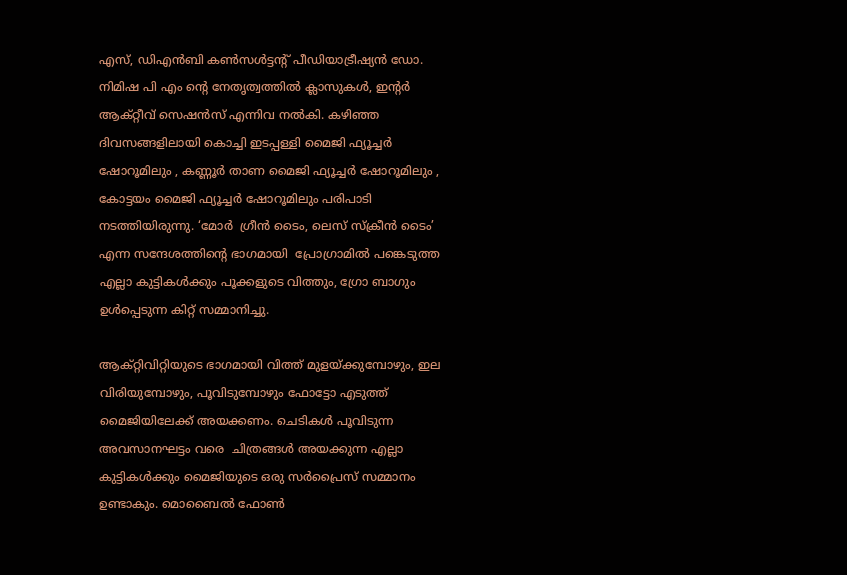എസ്, ഡിഎൻബി കൺസൾട്ടന്റ് പീഡിയാട്രീഷ്യൻ ഡോ. നിമിഷ പി എം ന്റെ നേതൃത്വത്തിൽ ക്ലാസുകൾ, ഇന്റർ ആക്റ്റീവ് സെഷൻസ് എന്നിവ നൽകി. കഴിഞ്ഞ ദിവസങ്ങളിലായി കൊച്ചി ഇടപ്പള്ളി മൈജി ഫ്യൂച്ചർ ഷോറൂമിലും , കണ്ണൂർ താണ മൈജി ഫ്യൂച്ചർ ഷോറൂമിലും , കോട്ടയം മൈജി ഫ്യൂച്ചർ ഷോറൂമിലും പരിപാടി നടത്തിയിരുന്നു. ‘മോർ  ഗ്രീൻ ടൈം, ലെസ് സ്‌ക്രീൻ ടൈം’ എന്ന സന്ദേശത്തിന്റെ ഭാഗമായി  പ്രോഗ്രാമിൽ പങ്കെടുത്ത എല്ലാ കുട്ടികൾക്കും പൂക്കളുടെ വിത്തും, ഗ്രോ ബാഗും ഉൾപ്പെടുന്ന കിറ്റ് സമ്മാനിച്ചു.

ആക്റ്റിവിറ്റിയുടെ ഭാഗമായി വിത്ത് മുളയ്ക്കുമ്പോഴും, ഇല വിരിയുമ്പോഴും, പൂവിടുമ്പോഴും ഫോട്ടോ എടുത്ത് മൈജിയിലേക്ക് അയക്കണം. ചെടികൾ പൂവിടുന്ന അവസാനഘട്ടം വരെ  ചിത്രങ്ങൾ അയക്കുന്ന എല്ലാ കുട്ടികൾക്കും മൈജിയുടെ ഒരു സർപ്രൈസ് സമ്മാനം ഉണ്ടാകും. മൊബൈൽ ഫോൺ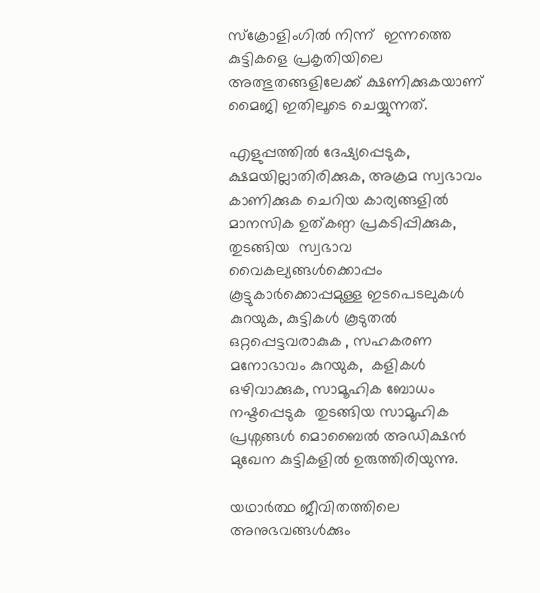സ്‌ക്രോളിംഗിൽ നിന്ന്  ഇന്നത്തെ കുട്ടികളെ പ്രകൃതിയിലെ അത്ഭുതങ്ങളിലേക്ക് ക്ഷണിക്കുകയാണ് മൈജി ഇതിലൂടെ ചെയ്യുന്നത്.

എളുപ്പത്തിൽ ദേഷ്യപ്പെടുക, ക്ഷമയില്ലാതിരിക്കുക, അക്രമ സ്വഭാവം കാണിക്കുക ചെറിയ കാര്യങ്ങളിൽ  മാനസിക ഉത്കണ്ഠ പ്രകടിപ്പിക്കുക,   തുടങ്ങിയ  സ്വഭാവ വൈകല്യങ്ങൾക്കൊപ്പം കൂട്ടുകാർക്കൊപ്പമുള്ള ഇടപെടലുകൾ കുറയുക, കുട്ടികൾ കൂടുതൽ  ഒറ്റപ്പെട്ടവരാകുക , സഹകരണ മനോഭാവം കുറയുക,  കളികൾ ഒഴിവാക്കുക, സാമൂഹിക ബോധം നഷ്ടപ്പെടുക  തുടങ്ങിയ സാമൂഹിക പ്രശ്നങ്ങൾ മൊബൈൽ അഡിക്ഷൻ മുഖേന കുട്ടികളിൽ ഉരുത്തിരിയുന്നു.

യഥാർത്ഥ ജീവിതത്തിലെ അനുഭവങ്ങൾക്കും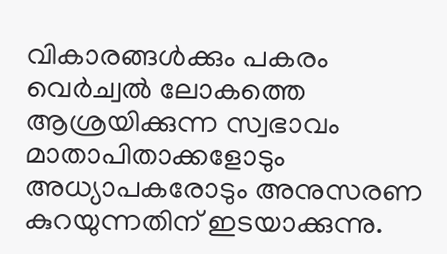വികാരങ്ങൾക്കും പകരം വെർച്വൽ ലോകത്തെ ആശ്രയിക്കുന്ന സ്വഭാവം  മാതാപിതാക്കളോടും അധ്യാപകരോടും അനുസരണ കുറയുന്നതിന് ഇടയാക്കുന്നു.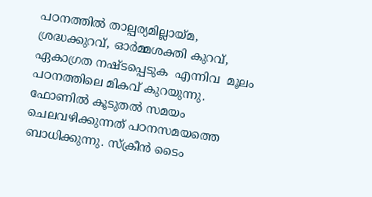പഠനത്തിൽ താല്പര്യമില്ലായ്മ, ശ്രദ്ധക്കുറവ്, ഓർമ്മശക്തി കുറവ്, ഏകാഗ്രത നഷ്ടപ്പെടുക  എന്നിവ  മൂലം പഠനത്തിലെ മികവ് കുറയുന്നു. ഫോണിൽ കൂടുതൽ സമയം ചെലവഴിക്കുന്നത് പഠനസമയത്തെ ബാധിക്കുന്നു. സ്‌ക്രീൻ ടൈം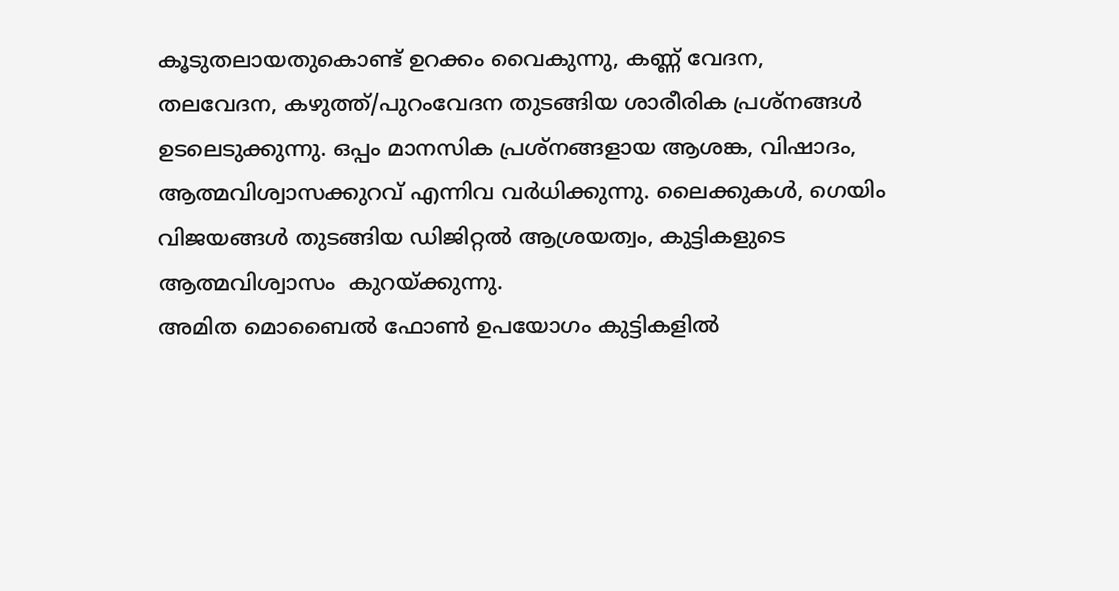കൂടുതലായതുകൊണ്ട് ഉറക്കം വൈകുന്നു, കണ്ണ് വേദന, തലവേദന, കഴുത്ത്/പുറംവേദന തുടങ്ങിയ ശാരീരിക പ്രശ്നങ്ങൾ ഉടലെടുക്കുന്നു. ഒപ്പം മാനസിക പ്രശ്നങ്ങളായ ആശങ്ക, വിഷാദം, ആത്മവിശ്വാസക്കുറവ് എന്നിവ വർധിക്കുന്നു. ലൈക്കുകൾ, ഗെയിം വിജയങ്ങൾ തുടങ്ങിയ ഡിജിറ്റൽ ആശ്രയത്വം, കുട്ടികളുടെ ആത്മവിശ്വാസം  കുറയ്ക്കുന്നു.
അമിത മൊബൈൽ ഫോൺ ഉപയോഗം കുട്ടികളിൽ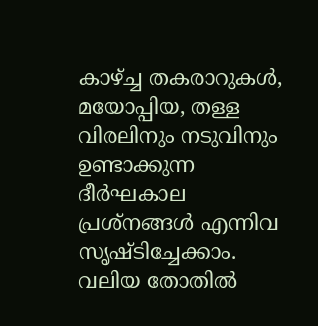കാഴ്ച്ച തകരാറുകൾ, മയോപ്പിയ, തള്ള വിരലിനും നടുവിനും ഉണ്ടാക്കുന്ന ദീർഘകാല പ്രശ്നങ്ങൾ എന്നിവ സൃഷ്ടിച്ചേക്കാം. വലിയ തോതിൽ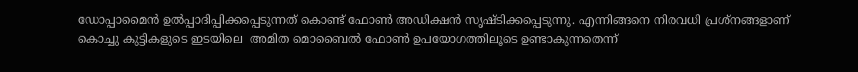ഡോപ്പാമൈൻ ഉൽപ്പാദിപ്പിക്കപ്പെടുന്നത് കൊണ്ട് ഫോൺ അഡിക്ഷൻ സൃഷ്ടിക്കപ്പെടുന്നു. എന്നിങ്ങനെ നിരവധി പ്രശ്നങ്ങളാണ് കൊച്ചു കുട്ടികളുടെ ഇടയിലെ  അമിത മൊബൈൽ ഫോൺ ഉപയോഗത്തിലൂടെ ഉണ്ടാകുന്നതെന്ന്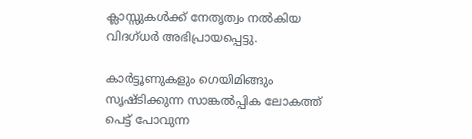ക്ലാസ്സുകൾക്ക് നേതൃത്വം നൽകിയ വിദഗ്ധർ അഭിപ്രായപ്പെട്ടു.

കാർട്ടൂണുകളും ഗെയിമിങ്ങും സൃഷ്ടിക്കുന്ന സാങ്കൽപ്പിക ലോകത്ത് പെട്ട് പോവുന്ന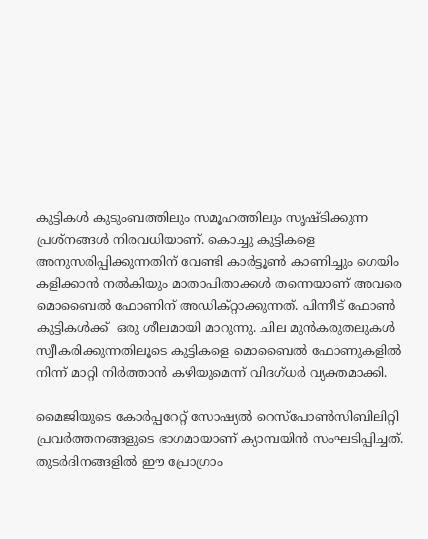കുട്ടികൾ കുടുംബത്തിലും സമൂഹത്തിലും സൃഷ്ടിക്കുന്ന പ്രശ്നങ്ങൾ നിരവധിയാണ്. കൊച്ചു കുട്ടികളെ അനുസരിപ്പിക്കുന്നതിന് വേണ്ടി കാർട്ടൂൺ കാണിച്ചും ഗെയിം കളിക്കാൻ നൽകിയും മാതാപിതാക്കൾ തന്നെയാണ് അവരെ മൊബൈൽ ഫോണിന് അഡിക്റ്റാക്കുന്നത്. പിന്നീട് ഫോൺ കുട്ടികൾക്ക്  ഒരു ശീലമായി മാറുന്നു. ചില മുൻകരുതലുകൾ സ്വീകരിക്കുന്നതിലൂടെ കുട്ടികളെ മൊബൈൽ ഫോണുകളിൽ നിന്ന് മാറ്റി നിർത്താൻ കഴിയുമെന്ന് വിദഗ്ധർ വ്യക്തമാക്കി.

മൈജിയുടെ കോർപ്പറേറ്റ് സോഷ്യൽ റെസ്പോൺസിബിലിറ്റി പ്രവർത്തനങ്ങളുടെ ഭാഗമായാണ് ക്യാമ്പയിൻ സംഘടിപ്പിച്ചത്. തുടർദിനങ്ങളിൽ ഈ പ്രോഗ്രാം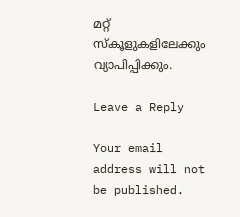മറ്റ് സ്‌കൂളുകളിലേക്കും വ്യാപിപ്പിക്കും.

Leave a Reply

Your email address will not be published.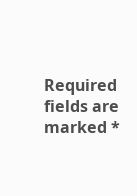Required fields are marked *